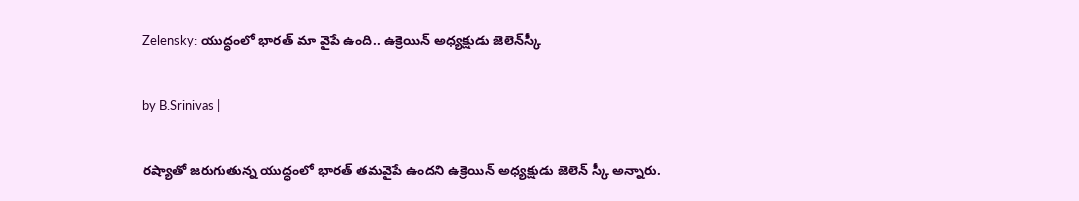Zelensky: యుద్ధంలో భారత్ మా వైపే ఉంది.. ఉక్రెయిన్ అధ్యక్షుడు జెలెన్‌స్కీ

by B.Srinivas |

రష్యాతో జరుగుతున్న యుద్ధంలో భారత్ తమవైపే ఉందని ఉక్రెయిన్ అధ్యక్షుడు జెలెన్ స్కీ అన్నారు.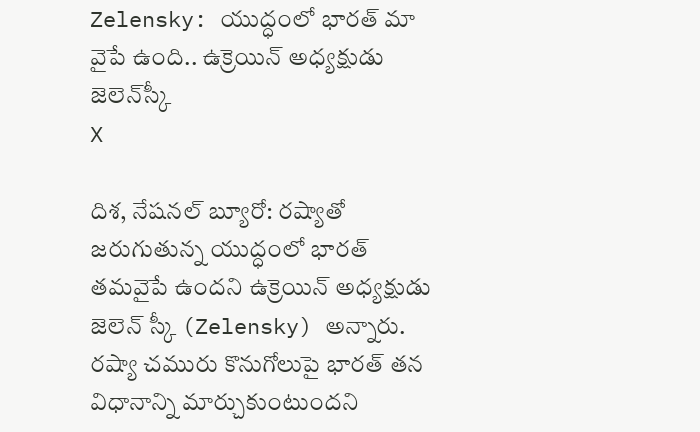Zelensky: యుద్ధంలో భారత్ మా వైపే ఉంది.. ఉక్రెయిన్ అధ్యక్షుడు జెలెన్‌స్కీ
X

దిశ, నేషనల్ బ్యూరో: రష్యాతో జరుగుతున్న యుద్ధంలో భారత్ తమవైపే ఉందని ఉక్రెయిన్ అధ్యక్షుడు జెలెన్ స్కీ (Zelensky) అన్నారు. రష్యా చమురు కొనుగోలుపై భారత్ తన విధానాన్ని మార్చుకుంటుందని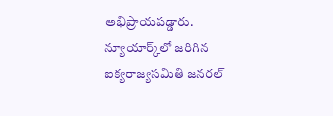అభిప్రాయపడ్డారు. న్యూయార్క్‌లో జరిగిన ఐక్యరాజ్యసమితి జనరల్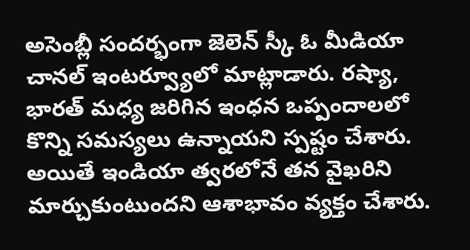అసెంబ్లీ సందర్భంగా జెలెన్ స్కీ ఓ మీడియా చానల్ ఇంటర్వ్యూలో మాట్లాడారు. రష్యా, భారత్ మధ్య జరిగిన ఇంధన ఒప్పందాలలో కొన్ని సమస్యలు ఉన్నాయని స్పష్టం చేశారు. అయితే ఇండియా త్వరలోనే తన వైఖరిని మార్చుకుంటుందని ఆశాభావం వ్యక్తం చేశారు.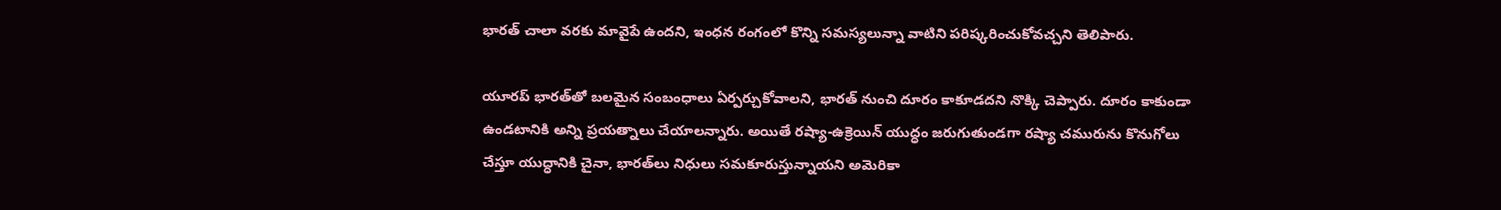భారత్ చాలా వరకు మావైపే ఉందని, ఇంధన రంగంలో కొన్ని సమస్యలున్నా వాటిని పరిష్కరించుకోవచ్చని తెలిపారు.

యూరప్ భారత్‌తో బలమైన సంబంధాలు ఏర్పర్చుకోవాలని, భారత్ నుంచి దూరం కాకూడదని నొక్కి చెప్పారు. దూరం కాకుండా ఉండటానికి అన్ని ప్రయత్నాలు చేయాలన్నారు. అయితే రష్యా-ఉక్రెయిన్ యుద్ధం జరుగుతుండగా రష్యా చమురును కొనుగోలు చేస్తూ యుద్ధానికి చైనా, భారత్‌లు నిధులు సమకూరుస్తున్నాయని అమెరికా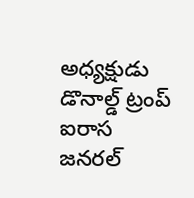అధ్యక్షుడు డొనాల్డ్ ట్రంప్ ఐరాస జనరల్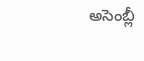అసెంబ్లీ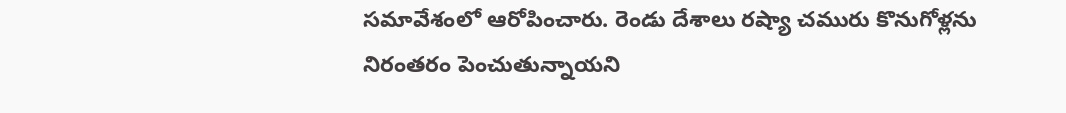సమావేశంలో ఆరోపించారు. రెండు దేశాలు రష్యా చమురు కొనుగోళ్లను నిరంతరం పెంచుతున్నాయని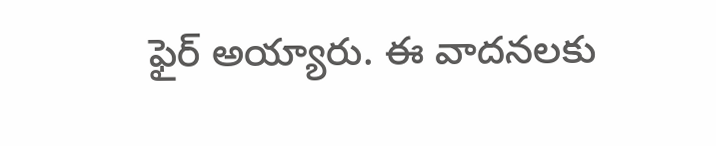ఫైర్ అయ్యారు. ఈ వాదనలకు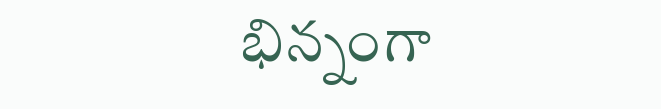భిన్నంగా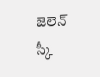జెలెన్ స్కీ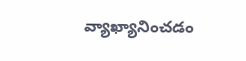వ్యాఖ్యానించడం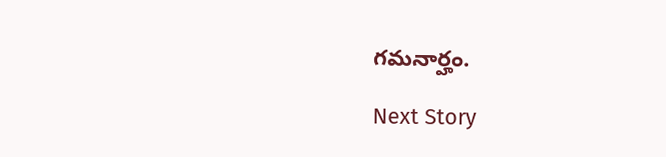గమనార్హం.

Next Story